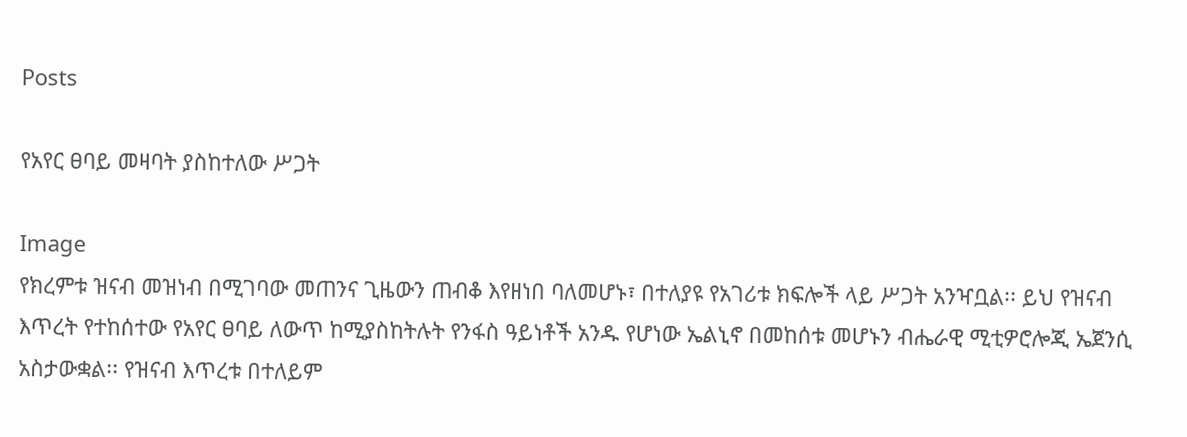Posts

የአየር ፀባይ መዛባት ያስከተለው ሥጋት

Image
የክረምቱ ዝናብ መዝነብ በሚገባው መጠንና ጊዜውን ጠብቆ እየዘነበ ባለመሆኑ፣ በተለያዩ የአገሪቱ ክፍሎች ላይ ሥጋት አንዣቧል፡፡ ይህ የዝናብ እጥረት የተከሰተው የአየር ፀባይ ለውጥ ከሚያስከትሉት የንፋስ ዓይነቶች አንዱ የሆነው ኤልኒኖ በመከሰቱ መሆኑን ብሔራዊ ሚቲዎሮሎጂ ኤጀንሲ አስታውቋል፡፡ የዝናብ እጥረቱ በተለይም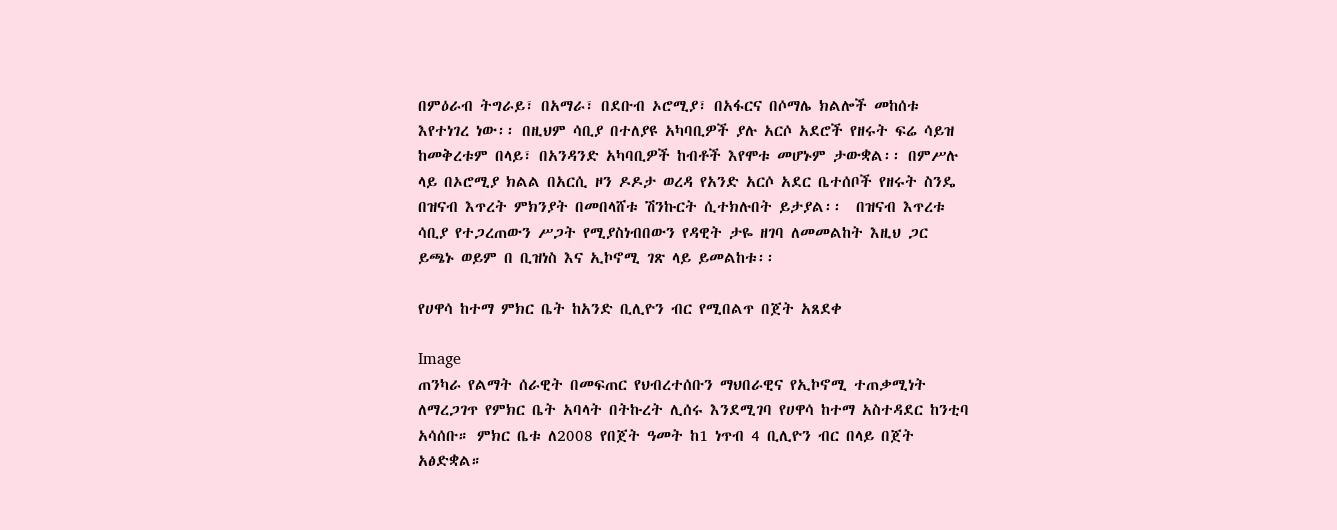በምዕራብ ትግራይ፣ በአማራ፣ በደቡብ ኦሮሚያ፣ በአፋርና በሶማሌ ክልሎች መከሰቱ እየተነገረ ነው፡፡ በዚህም ሳቢያ በተለያዩ አካባቢዎች ያሉ አርሶ አደሮች የዘሩት ፍሬ ሳይዝ ከመቅረቱም በላይ፣ በአንዳንድ አካባቢዎች ከብቶች እየሞቱ መሆኑም ታውቋል፡፡ በምሥሉ ላይ በኦሮሚያ ክልል በአርሲ ዞን ዶዶታ ወረዳ የአንድ አርሶ አደር ቤተሰቦች የዘሩት ስንዴ በዝናብ እጥረት ምክንያት በመበላሸቱ ሽንኩርት ሲተክሉበት ይታያል፡፡  በዝናብ እጥረቱ ሳቢያ የተጋረጠውን ሥጋት የሚያስነብበውን የዳዊት ታዬ ዘገባ ለመመልከት እዚህ ጋር ይጫኑ ወይም በ ቢዝነስ እና ኢኮኖሚ ገጽ ላይ ይመልከቱ፡፡

የሀዋሳ ከተማ ምክር ቤት ከአንድ ቢሊዮን ብር የሚበልጥ በጀት አጸደቀ

Image
ጠንካራ የልማት ሰራዊት በመፍጠር የህብረተሰቡን ማህበራዊና የኢኮኖሚ ተጠቃሚነት ለማረጋገጥ የምክር ቤት አባላት በትኩረት ሊሰሩ እንደሚገባ የሀዋሳ ከተማ አስተዳደር ከንቲባ አሳሰቡ። ምክር ቤቱ ለ2008 የበጀት ዓመት ከ1 ነጥብ 4 ቢሊዮን ብር በላይ በጀት አፅድቋል።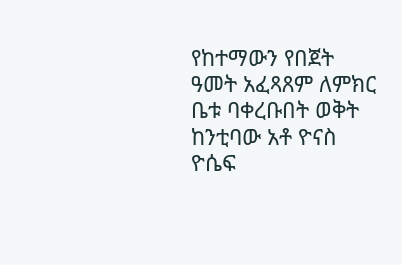የከተማውን የበጀት ዓመት አፈጻጸም ለምክር ቤቱ ባቀረቡበት ወቅት ከንቲባው አቶ ዮናስ ዮሴፍ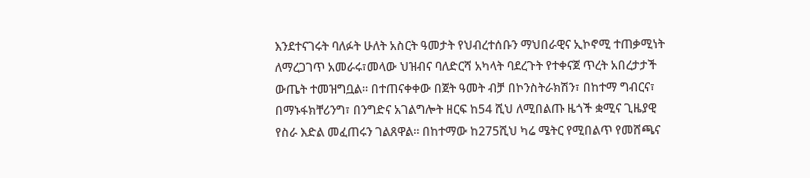እንደተናገሩት ባለፉት ሁለት አስርት ዓመታት የህብረተሰቡን ማህበራዊና ኢኮኖሚ ተጠቃሚነት ለማረጋገጥ አመራሩ፣መላው ህዝብና ባለድርሻ አካላት ባደረጉት የተቀናጀ ጥረት አበረታታች ውጤት ተመዝግቧል። በተጠናቀቀው በጀት ዓመት ብቻ በኮንስትራክሽን፣ በከተማ ግብርና፣ በማኑፋክቸሪንግ፣ በንግድና አገልግሎት ዘርፍ ከ54 ሺህ ለሚበልጡ ዜጎች ቋሚና ጊዜያዊ የስራ እድል መፈጠሩን ገልጸዋል። በከተማው ከ275ሺህ ካሬ ሜትር የሚበልጥ የመሸጫና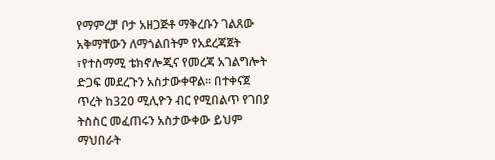የማምረቻ ቦታ አዘጋጅቶ ማቅረቡን ገልጸው አቅማቸውን ለማጎልበትም የአደረጃጀት ፣የተስማሚ ቴክኖሎጂና የመረጃ አገልግሎት ድጋፍ መደረጉን አስታውቀዋል። በተቀናጀ ጥረት ከ320 ሚሊዮን ብር የሚበልጥ የገበያ ትስስር መፈጠሩን አስታውቀው ይህም ማህበራት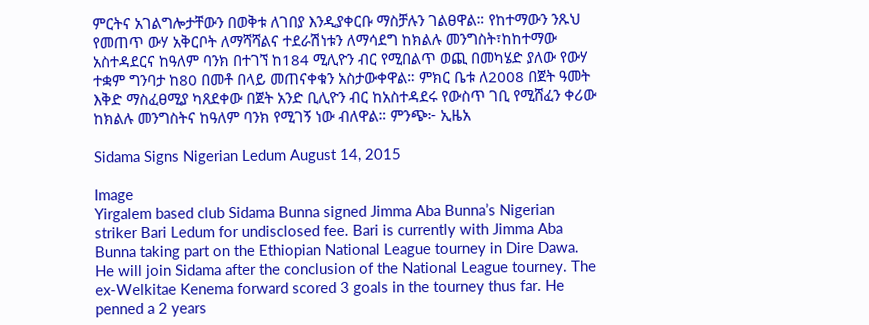ምርትና አገልግሎታቸውን በወቅቱ ለገበያ እንዲያቀርቡ ማስቻሉን ገልፀዋል። የከተማውን ንጹህ የመጠጥ ውሃ አቅርቦት ለማሻሻልና ተደራሽነቱን ለማሳደግ ከክልሉ መንግስት፣ከከተማው አስተዳደርና ከዓለም ባንክ በተገኘ ከ184 ሚሊዮን ብር የሚበልጥ ወጪ በመካሄድ ያለው የውሃ ተቋም ግንባታ ከ80 በመቶ በላይ መጠናቀቁን አስታውቀዋል። ምክር ቤቱ ለ2008 በጀት ዓመት እቅድ ማስፈፀሚያ ካጸደቀው በጀት አንድ ቢሊዮን ብር ከአስተዳደሩ የውስጥ ገቢ የሚሸፈን ቀሪው ከክልሉ መንግስትና ከዓለም ባንክ የሚገኝ ነው ብለዋል። ምንጭ፦ ኢዜአ

Sidama Signs Nigerian Ledum August 14, 2015

Image
Yirgalem based club Sidama Bunna signed Jimma Aba Bunna’s Nigerian striker Bari Ledum for undisclosed fee. Bari is currently with Jimma Aba Bunna taking part on the Ethiopian National League tourney in Dire Dawa. He will join Sidama after the conclusion of the National League tourney. The ex-Welkitae Kenema forward scored 3 goals in the tourney thus far. He penned a 2 years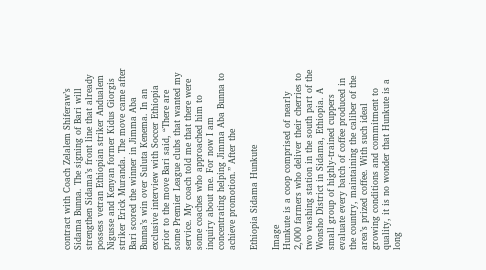contract with Coach Zelalem Shiferaw’s Sidama Bunna. The signing of Bari will strengthen Sidama’s front line that already possess vetran Ethiopian striker Andualem Nigusse and Kenyan former Kidus Giorgis striker Erick Muranda. The move came after Bari scored the winner in Jimma Aba Bunna’s win over Suluta Kenema. In an exclusive interview with Soccer Ethiopia prior to the move Bari said, “There are some Premier League clubs that wanted my service. My coach told me that there were some coaches who approached him to inquiry about me. For now I am concentrating helping Jimma Aba Bunna to achieve promotion.” After the

Ethiopia Sidama Hunkute

Image
Hunkute is a coop comprised of nearly 2,000 farmers who deliver their cherries to two washing station in the south part of the Wonsho District in Sidama, Ethiopia. A small group of highly-trained cuppers evaluate every batch of coffee produced in the country, maintaining the caliber of the area’s prized coffee. With such ideal growing conditions and commitment to quality, it is no wonder that Hunkute is a long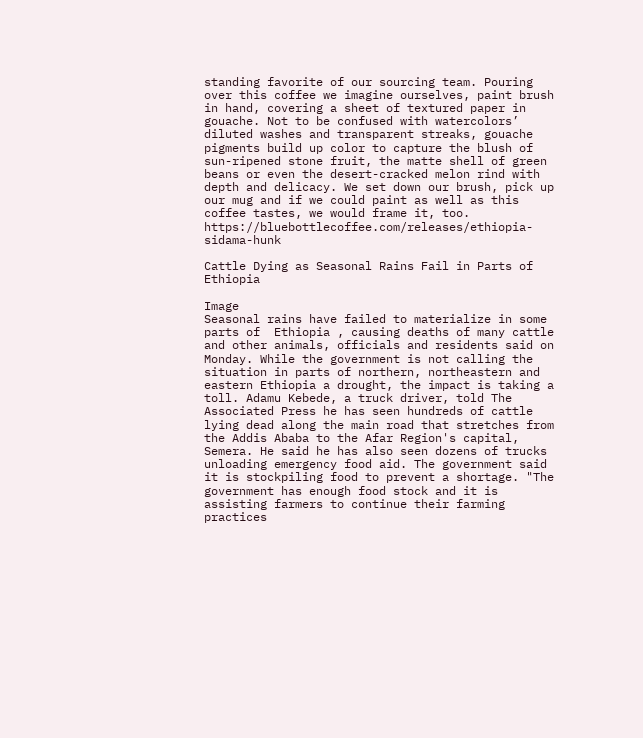standing favorite of our sourcing team. Pouring over this coffee we imagine ourselves, paint brush in hand, covering a sheet of textured paper in gouache. Not to be confused with watercolors’ diluted washes and transparent streaks, gouache pigments build up color to capture the blush of sun-ripened stone fruit, the matte shell of green beans or even the desert-cracked melon rind with depth and delicacy. We set down our brush, pick up our mug and if we could paint as well as this coffee tastes, we would frame it, too. https://bluebottlecoffee.com/releases/ethiopia-sidama-hunk

Cattle Dying as Seasonal Rains Fail in Parts of Ethiopia

Image
Seasonal rains have failed to materialize in some parts of  Ethiopia , causing deaths of many cattle and other animals, officials and residents said on Monday. While the government is not calling the situation in parts of northern, northeastern and eastern Ethiopia a drought, the impact is taking a toll. Adamu Kebede, a truck driver, told The Associated Press he has seen hundreds of cattle lying dead along the main road that stretches from the Addis Ababa to the Afar Region's capital, Semera. He said he has also seen dozens of trucks unloading emergency food aid. The government said it is stockpiling food to prevent a shortage. "The government has enough food stock and it is assisting farmers to continue their farming practices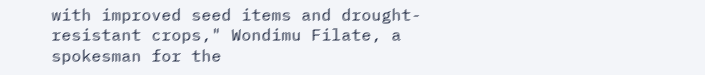with improved seed items and drought-resistant crops," Wondimu Filate, a spokesman for the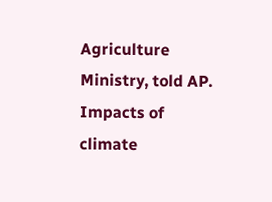Agriculture Ministry, told AP. Impacts of climate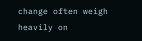change often weigh heavily on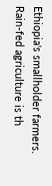Ethiopia's smallholder farmers. Rain-fed agriculture is th